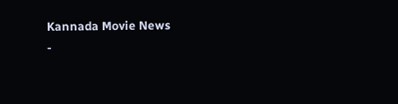Kannada Movie News
-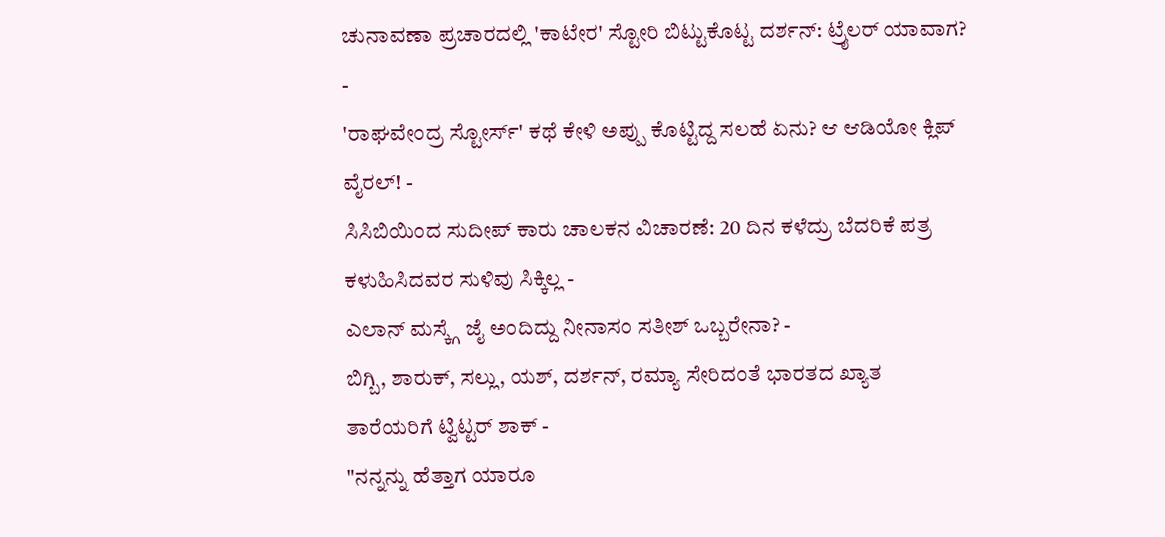ಚುನಾವಣಾ ಪ್ರಚಾರದಲ್ಲಿ 'ಕಾಟೇರ' ಸ್ಟೋರಿ ಬಿಟ್ಟುಕೊಟ್ಟ ದರ್ಶನ್: ಟ್ರೈಲರ್ ಯಾವಾಗ? -
'ರಾಘವೇಂದ್ರ ಸ್ಟೋರ್ಸ್' ಕಥೆ ಕೇಳಿ ಅಪ್ಪು ಕೊಟ್ಟಿದ್ದ ಸಲಹೆ ಏನು? ಆ ಆಡಿಯೋ ಕ್ಲಿಪ್ ವೈರಲ್! -
ಸಿಸಿಬಿಯಿಂದ ಸುದೀಪ್ ಕಾರು ಚಾಲಕನ ವಿಚಾರಣೆ: 20 ದಿನ ಕಳೆದ್ರು ಬೆದರಿಕೆ ಪತ್ರ ಕಳುಹಿಸಿದವರ ಸುಳಿವು ಸಿಕ್ಕಿಲ್ಲ -
ಎಲಾನ್ ಮಸ್ಕ್ಗೆ ಜೈ ಅಂದಿದ್ದು ನೀನಾಸಂ ಸತೀಶ್ ಒಬ್ಬರೇನಾ? -
ಬಿಗ್ಬಿ, ಶಾರುಕ್, ಸಲ್ಲು, ಯಶ್, ದರ್ಶನ್, ರಮ್ಯಾ ಸೇರಿದಂತೆ ಭಾರತದ ಖ್ಯಾತ ತಾರೆಯರಿಗೆ ಟ್ವಿಟ್ಟರ್ ಶಾಕ್ -
"ನನ್ನನ್ನು ಹೆತ್ತಾಗ ಯಾರೂ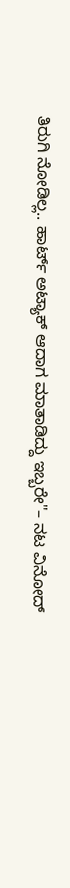ತಿರುಗಿ ನೋಡಿಲ್ಲ.. ಹಾರ್ಟ್ ಅಟ್ಯಾಕ್ ಆದಾಗ ಮಾತಾಡಿದ್ದು ಇಬ್ಬರೇ"– ನಟ ವಿನೋದ್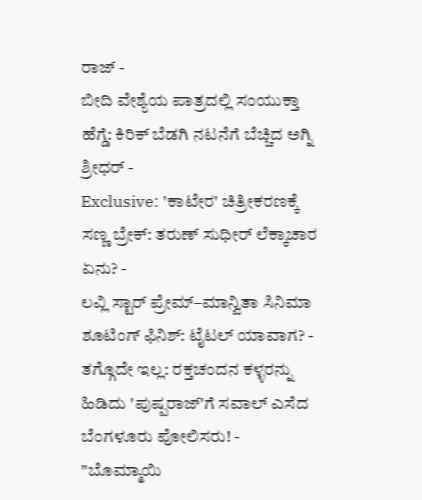ರಾಜ್ -
ಬೀದಿ ವೇಶ್ಯೆಯ ಪಾತ್ರದಲ್ಲಿ ಸಂಯುಕ್ತಾ ಹೆಗ್ಡೆ: ಕಿರಿಕ್ ಬೆಡಗಿ ನಟನೆಗೆ ಬೆಚ್ಚಿದ ಅಗ್ನಿ ಶ್ರೀಧರ್ -
Exclusive: 'ಕಾಟೇರ' ಚಿತ್ರೀಕರಣಕ್ಕೆ ಸಣ್ಣ ಬ್ರೇಕ್: ತರುಣ್ ಸುಧೀರ್ ಲೆಕ್ಕಾಚಾರ ಏನು? -
ಲವ್ಲಿ ಸ್ಟಾರ್ ಪ್ರೇಮ್–ಮಾನ್ವಿತಾ ಸಿನಿಮಾ ಶೂಟಿಂಗ್ ಫಿನಿಶ್: ಟೈಟಲ್ ಯಾವಾಗ? -
ತಗ್ಗೊದೇ ಇಲ್ಲ: ರಕ್ತಚಂದನ ಕಳ್ಳರನ್ನು ಹಿಡಿದು 'ಪುಷ್ಪರಾಜ್'ಗೆ ಸವಾಲ್ ಎಸೆದ ಬೆಂಗಳೂರು ಪೋಲಿಸರು! -
"ಬೊಮ್ಮಾಯಿ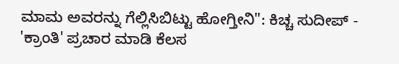ಮಾಮ ಅವರನ್ನು ಗೆಲ್ಲಿಸಿಬಿಟ್ಟು ಹೋಗ್ತೀನಿ": ಕಿಚ್ಚ ಸುದೀಪ್ -
'ಕ್ರಾಂತಿ' ಪ್ರಚಾರ ಮಾಡಿ ಕೆಲಸ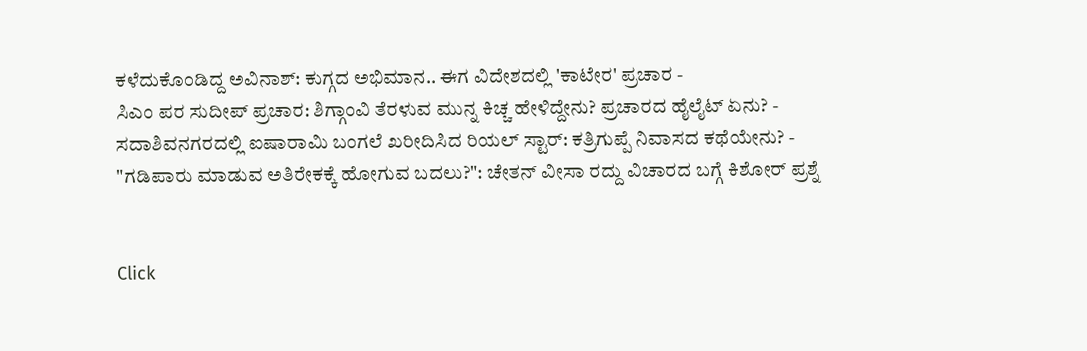ಕಳೆದುಕೊಂಡಿದ್ದ ಅವಿನಾಶ್: ಕುಗ್ಗದ ಅಭಿಮಾನ.. ಈಗ ವಿದೇಶದಲ್ಲಿ 'ಕಾಟೇರ' ಪ್ರಚಾರ -
ಸಿಎಂ ಪರ ಸುದೀಪ್ ಪ್ರಚಾರ: ಶಿಗ್ಗಾಂವಿ ತೆರಳುವ ಮುನ್ನ ಕಿಚ್ಚ ಹೇಳಿದ್ದೇನು? ಪ್ರಚಾರದ ಹೈಲೈಟ್ ಏನು? -
ಸದಾಶಿವನಗರದಲ್ಲಿ ಐಷಾರಾಮಿ ಬಂಗಲೆ ಖರೀದಿಸಿದ ರಿಯಲ್ ಸ್ಟಾರ್: ಕತ್ರಿಗುಪ್ಪೆ ನಿವಾಸದ ಕಥೆಯೇನು? -
"ಗಡಿಪಾರು ಮಾಡುವ ಅತಿರೇಕಕ್ಕೆ ಹೋಗುವ ಬದಲು?": ಚೇತನ್ ವೀಸಾ ರದ್ದು ವಿಚಾರದ ಬಗ್ಗೆ ಕಿಶೋರ್ ಪ್ರಶ್ನೆ


Click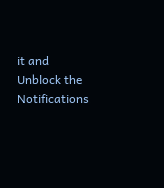it and Unblock the Notifications